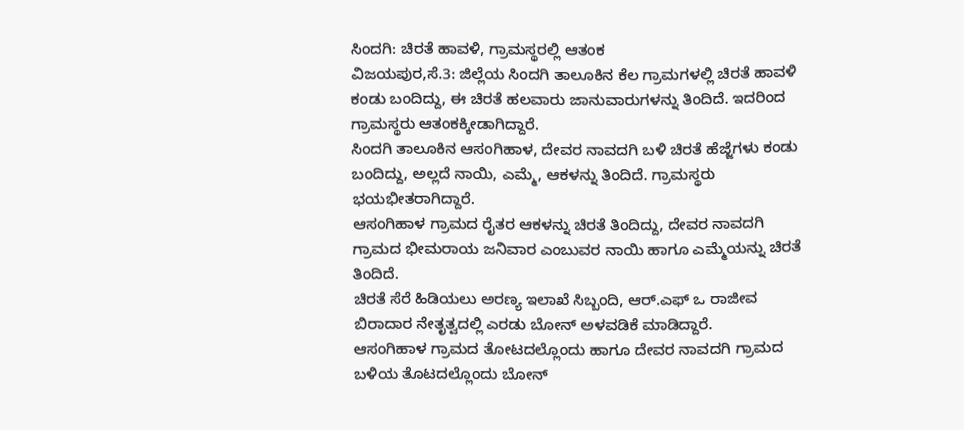ಸಿಂದಗಿ: ಚಿರತೆ ಹಾವಳಿ, ಗ್ರಾಮಸ್ಥರಲ್ಲಿ ಆತಂಕ
ವಿಜಯಪುರ,ಸೆ.3: ಜಿಲ್ಲೆಯ ಸಿಂದಗಿ ತಾಲೂಕಿನ ಕೆಲ ಗ್ರಾಮಗಳಲ್ಲಿ ಚಿರತೆ ಹಾವಳಿ ಕಂಡು ಬಂದಿದ್ದು, ಈ ಚಿರತೆ ಹಲವಾರು ಜಾನುವಾರುಗಳನ್ನು ತಿಂದಿದೆ. ಇದರಿಂದ ಗ್ರಾಮಸ್ಥರು ಆತಂಕಕ್ಕೀಡಾಗಿದ್ದಾರೆ.
ಸಿಂದಗಿ ತಾಲೂಕಿನ ಆಸಂಗಿಹಾಳ, ದೇವರ ನಾವದಗಿ ಬಳಿ ಚಿರತೆ ಹೆಜ್ಜೆಗಳು ಕಂಡು ಬಂದಿದ್ದು, ಅಲ್ಲದೆ ನಾಯಿ, ಎಮ್ಮೆ, ಆಕಳನ್ನು ತಿಂದಿದೆ. ಗ್ರಾಮಸ್ಥರು ಭಯಭೀತರಾಗಿದ್ದಾರೆ.
ಆಸಂಗಿಹಾಳ ಗ್ರಾಮದ ರೈತರ ಆಕಳನ್ನು ಚಿರತೆ ತಿಂದಿದ್ದು, ದೇವರ ನಾವದಗಿ ಗ್ರಾಮದ ಭೀಮರಾಯ ಜನಿವಾರ ಎಂಬುವರ ನಾಯಿ ಹಾಗೂ ಎಮ್ಮೆಯನ್ನು ಚಿರತೆ ತಿಂದಿದೆ.
ಚಿರತೆ ಸೆರೆ ಹಿಡಿಯಲು ಅರಣ್ಯ ಇಲಾಖೆ ಸಿಬ್ಬಂದಿ, ಆರ್.ಎಫ್ ಒ ರಾಜೀವ ಬಿರಾದಾರ ನೇತೃತ್ವದಲ್ಲಿ ಎರಡು ಬೋನ್ ಅಳವಡಿಕೆ ಮಾಡಿದ್ದಾರೆ.
ಆಸಂಗಿಹಾಳ ಗ್ರಾಮದ ತೋಟದಲ್ಲೊಂದು ಹಾಗೂ ದೇವರ ನಾವದಗಿ ಗ್ರಾಮದ ಬಳಿಯ ತೊಟದಲ್ಲೊಂದು ಬೋನ್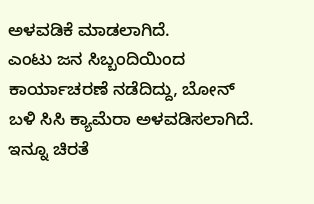ಅಳವಡಿಕೆ ಮಾಡಲಾಗಿದೆ.
ಎಂಟು ಜನ ಸಿಬ್ಬಂದಿಯಿಂದ ಕಾರ್ಯಾಚರಣೆ ನಡೆದಿದ್ದು, ಬೋನ್ ಬಳಿ ಸಿಸಿ ಕ್ಯಾಮೆರಾ ಅಳವಡಿಸಲಾಗಿದೆ. ಇನ್ನೂ ಚಿರತೆ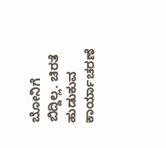ಬೋನಿಗೆ ಬಿದ್ದಿಲ್ಲ. ಚಿರತೆ ಹುಡುಕುವ ಕಾರ್ಯಾಚರಣೆ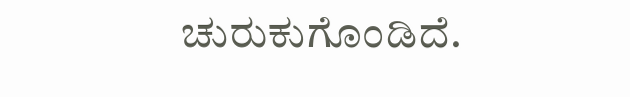ಚುರುಕುಗೊಂಡಿದೆ.